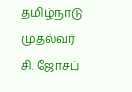தமிழ்நாடு முதல்வர் சி. ஜோசப்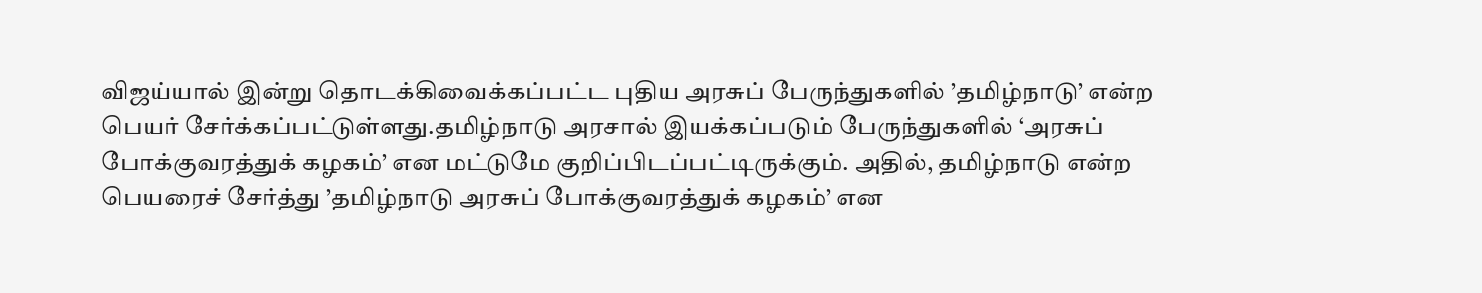விஜய்யால் இன்று தொடக்கிவைக்கப்பட்ட புதிய அரசுப் பேருந்துகளில் ’தமிழ்நாடு’ என்ற பெயர் சேர்க்கப்பட்டுள்ளது.தமிழ்நாடு அரசால் இயக்கப்படும் பேருந்துகளில் ‘அரசுப் போக்குவரத்துக் கழகம்’ என மட்டுமே குறிப்பிடப்பட்டிருக்கும். அதில், தமிழ்நாடு என்ற பெயரைச் சேர்த்து ’தமிழ்நாடு அரசுப் போக்குவரத்துக் கழகம்’ என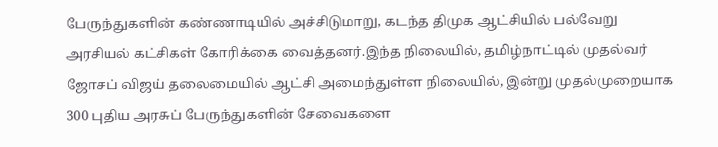பேருந்துகளின் கண்ணாடியில் அச்சிடுமாறு, கடந்த திமுக ஆட்சியில் பல்வேறு அரசியல் கட்சிகள் கோரிக்கை வைத்தனர்.இந்த நிலையில், தமிழ்நாட்டில் முதல்வர் ஜோசப் விஜய் தலைமையில் ஆட்சி அமைந்துள்ள நிலையில், இன்று முதல்முறையாக 300 புதிய அரசுப் பேருந்துகளின் சேவைகளை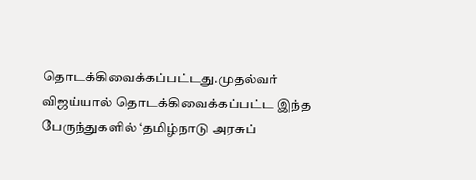தொடக்கிவைக்கப்பட்டது.முதல்வர் விஜய்யால் தொடக்கிவைக்கப்பட்ட இந்த பேருந்துகளில் ‘தமிழ்நாடு அரசுப்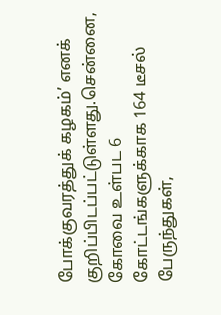போக்குவரத்துக் கழகம்’ எனக் குறிப்பிடப்பட்டுள்ளது.சென்னை, கோவை உள்பட 6 கோட்டங்களுக்காக 164 டீசல் பேருந்துகள்,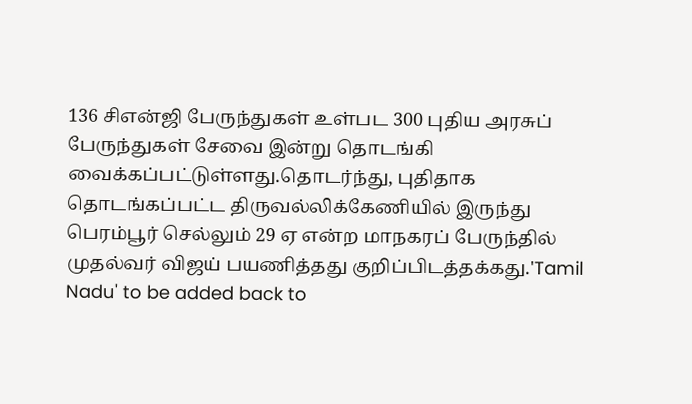136 சிஎன்ஜி பேருந்துகள் உள்பட 300 புதிய அரசுப் பேருந்துகள் சேவை இன்று தொடங்கி வைக்கப்பட்டுள்ளது.தொடர்ந்து, புதிதாக தொடங்கப்பட்ட திருவல்லிக்கேணியில் இருந்து பெரம்பூர் செல்லும் 29 ஏ என்ற மாநகரப் பேருந்தில் முதல்வர் விஜய் பயணித்தது குறிப்பிடத்தக்கது.'Tamil Nadu' to be added back to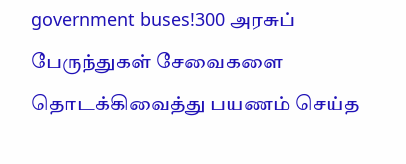government buses!300 அரசுப் பேருந்துகள் சேவைகளை தொடக்கிவைத்து பயணம் செய்த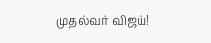முதல்வர் விஜய்!